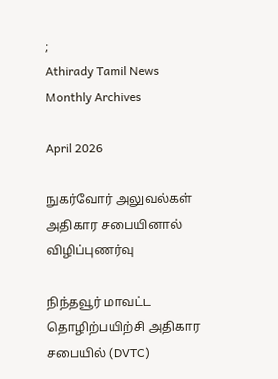;
Athirady Tamil News
Monthly Archives

April 2026

நுகர்வோர் அலுவல்கள் அதிகார சபையினால் விழிப்புணர்வு

நிந்தவூர் மாவட்ட தொழிற்பயிற்சி அதிகார சபையில் (DVTC)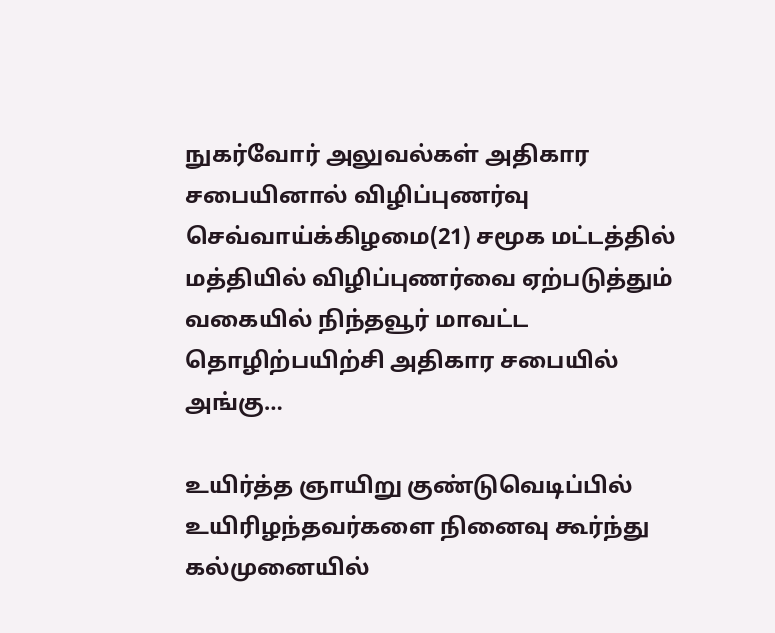நுகர்வோர் அலுவல்கள் அதிகார சபையினால் விழிப்புணர்வு செவ்வாய்க்கிழமை(21) சமூக மட்டத்தில் மத்தியில் விழிப்புணர்வை ஏற்படுத்தும் வகையில் நிந்தவூர் மாவட்ட தொழிற்பயிற்சி அதிகார சபையில் அங்கு…

உயிர்த்த ஞாயிறு குண்டுவெடிப்பில்  உயிரிழந்தவர்களை நினைவு கூர்ந்து  கல்முனையில்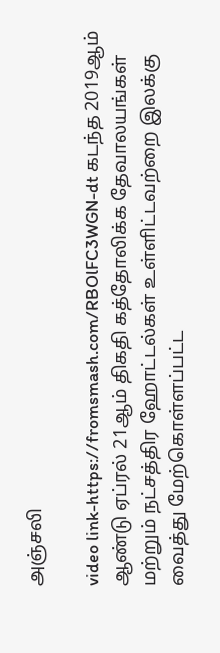அஞ்சலி

video link-https://fromsmash.com/RBOlFC3WGN-dt கடந்த 2019ஆம் ஆண்டு ஏப்ரல் 21ஆம் திகதி கத்தோலிக்க தேவாலயங்கள் மற்றும் நட்சத்திர ஹோட்டல்கள் உள்ளிட்டவற்றை இலக்கு வைத்து மேற்கொள்ளப்பட்ட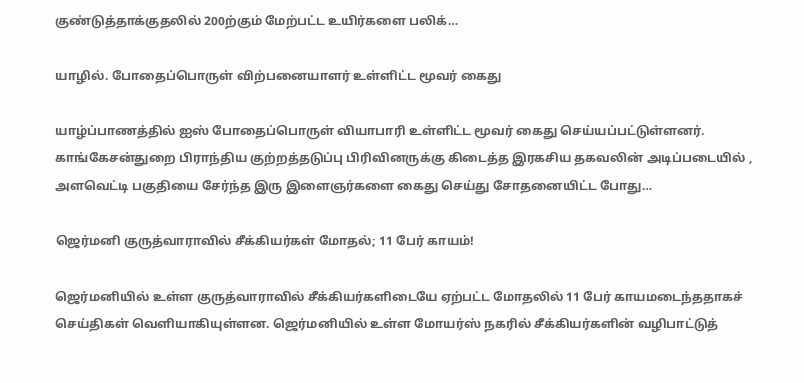குண்டுத்தாக்குதலில் 200ற்கும் மேற்பட்ட உயிர்களை பலிக்…

யாழில். போதைப்பொருள் விற்பனையாளர் உள்ளிட்ட மூவர் கைது

யாழ்ப்பாணத்தில் ஐஸ் போதைப்பொருள் வியாபாரி உள்ளிட்ட மூவர் கைது செய்யப்பட்டுள்ளனர். காங்கேசன்துறை பிராந்திய குற்றத்தடுப்பு பிரிவினருக்கு கிடைத்த இரகசிய தகவலின் அடிப்படையில் , அளவெட்டி பகுதியை சேர்ந்த இரு இளைஞர்களை கைது செய்து சோதனையிட்ட போது…

ஜெர்மனி குருத்வாராவில் சீக்கியர்கள் மோதல்; 11 பேர் காயம்!

ஜெர்மனியில் உள்ள குருத்வாராவில் சீக்கியர்களிடையே ஏற்பட்ட மோதலில் 11 பேர் காயமடைந்ததாகச் செய்திகள் வெளியாகியுள்ளன. ஜெர்மனியில் உள்ள மோயர்ஸ் நகரில் சீக்கியர்களின் வழிபாட்டுத்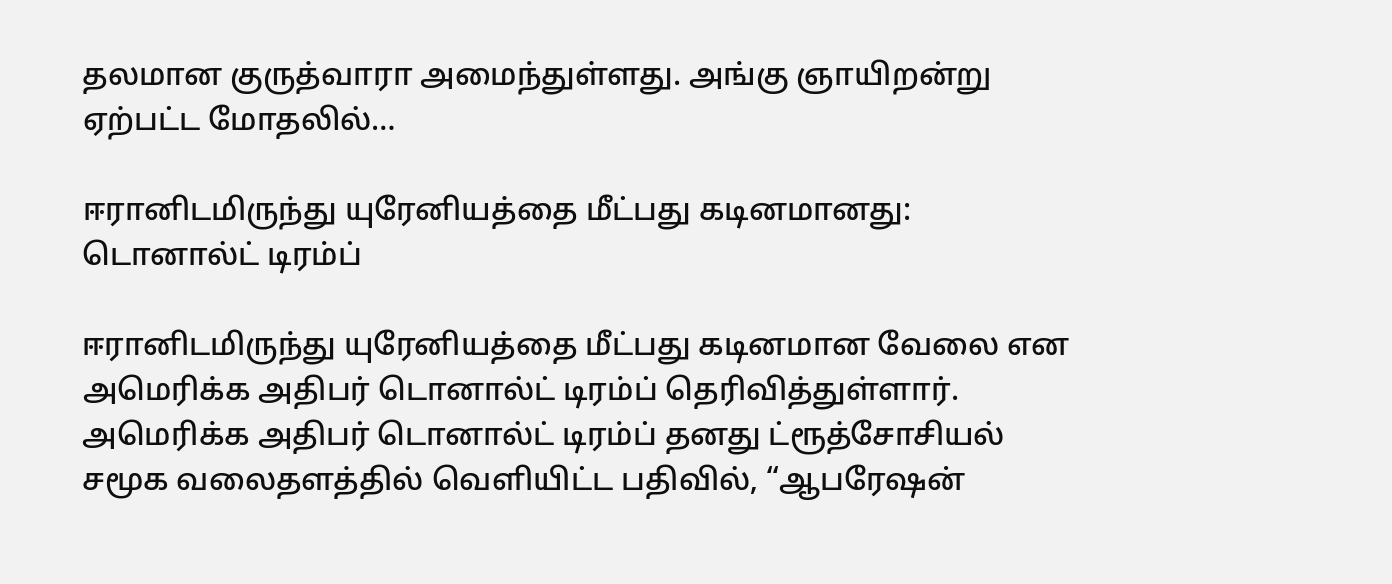தலமான குருத்வாரா அமைந்துள்ளது. அங்கு ஞாயிறன்று ஏற்பட்ட மோதலில்…

ஈரானிடமிருந்து யுரேனியத்தை மீட்பது கடினமானது: டொனால்ட் டிரம்ப்

ஈரானிடமிருந்து யுரேனியத்தை மீட்பது கடினமான வேலை என அமெரிக்க அதிபர் டொனால்ட் டிரம்ப் தெரிவித்துள்ளார். அமெரிக்க அதிபர் டொனால்ட் டிரம்ப் தனது ட்ரூத்சோசியல் சமூக வலைதளத்தில் வெளியிட்ட பதிவில், “ஆபரேஷன்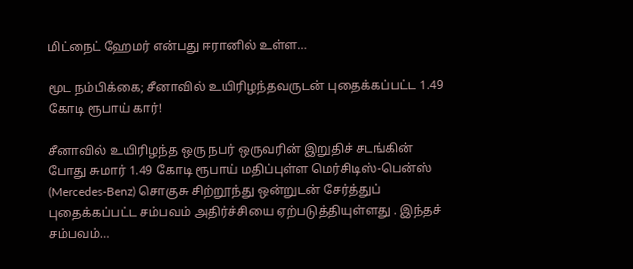மிட்நைட் ஹேமர் என்பது ஈரானில் உள்ள…

மூட நம்பிக்கை; சீனாவில் உயிரிழந்தவருடன் புதைக்கப்பட்ட 1.49 கோடி ரூபாய் கார்!

சீனாவில் உயிரிழந்த ஒரு நபர் ஒருவரின் இறுதிச் சடங்கின் போது சுமார் 1.49 கோடி ரூபாய் மதிப்புள்ள மெர்சிடிஸ்-பென்ஸ் (Mercedes-Benz) சொகுசு சிற்றூந்து ஒன்றுடன் சேர்த்துப் புதைக்கப்பட்ட சம்பவம் அதிர்ச்சியை ஏற்படுத்தியுள்ளது . இந்தச் சம்பவம்…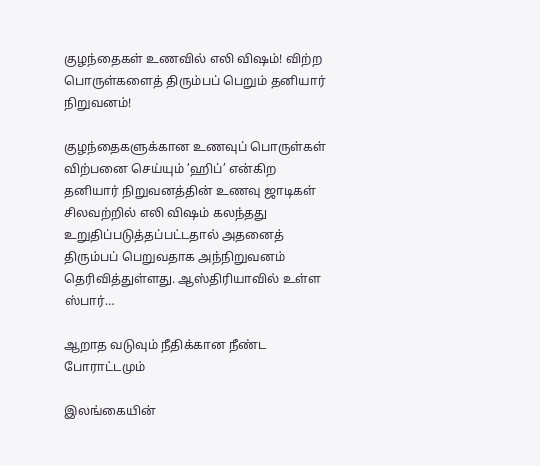குழந்தைகள் உணவில் எலி விஷம்! விற்ற பொருள்களைத் திரும்பப் பெறும் தனியார் நிறுவனம்!

குழந்தைகளுக்கான உணவுப் பொருள்கள் விற்பனை செய்யும் ’ஹிப்’ என்கிற தனியார் நிறுவனத்தின் உணவு ஜாடிகள் சிலவற்றில் எலி விஷம் கலந்தது உறுதிப்படுத்தப்பட்டதால் அதனைத் திரும்பப் பெறுவதாக அந்நிறுவனம் தெரிவித்துள்ளது. ஆஸ்திரியாவில் உள்ள ஸ்பார்…

ஆறாத வடுவும் நீதிக்கான நீண்ட போராட்டமும்

இலங்கையின்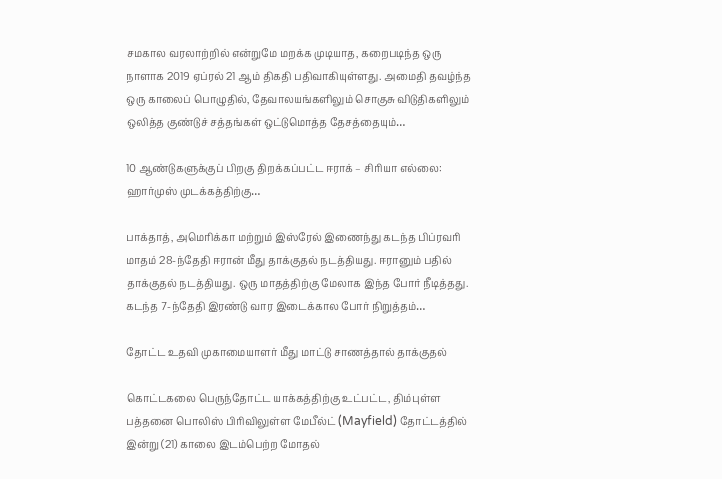சமகால வரலாற்றில் என்றுமே மறக்க முடியாத, கறைபடிந்த ஒரு நாளாக 2019 ஏப்ரல் 21 ஆம் திகதி பதிவாகியுள்ளது. அமைதி தவழ்ந்த ஒரு காலைப் பொழுதில், தேவாலயங்களிலும் சொகுசு விடுதிகளிலும் ஒலித்த குண்டுச் சத்தங்கள் ஒட்டுமொத்த தேசத்தையும்…

10 ஆண்டுகளுக்குப் பிறகு திறக்கப்பட்ட ஈராக் – சிரியா எல்லை: ஹார்முஸ் முடக்கத்திற்கு…

பாக்தாத், அமெரிக்கா மற்றும் இஸ்ரேல் இணைந்து கடந்த பிப்ரவரி மாதம் 28-ந்தேதி ஈரான் மீது தாக்குதல் நடத்தியது. ஈரானும் பதில் தாக்குதல் நடத்தியது. ஒரு மாதத்திற்கு மேலாக இந்த போர் நீடித்தது. கடந்த 7-ந்தேதி இரண்டு வார இடைக்கால போர் நிறுத்தம்…

தோட்ட உதவி முகாமையாளர் மீது மாட்டு சாணத்தால் தாக்குதல்

கொட்டகலை பெருந்தோட்ட யாக்கத்திற்கு உட்பட்ட, திம்புள்ள பத்தனை பொலிஸ் பிரிவிலுள்ள மேபீல்ட் (Mayfield) தோட்டத்தில் இன்று (21) காலை இடம்பெற்ற மோதல்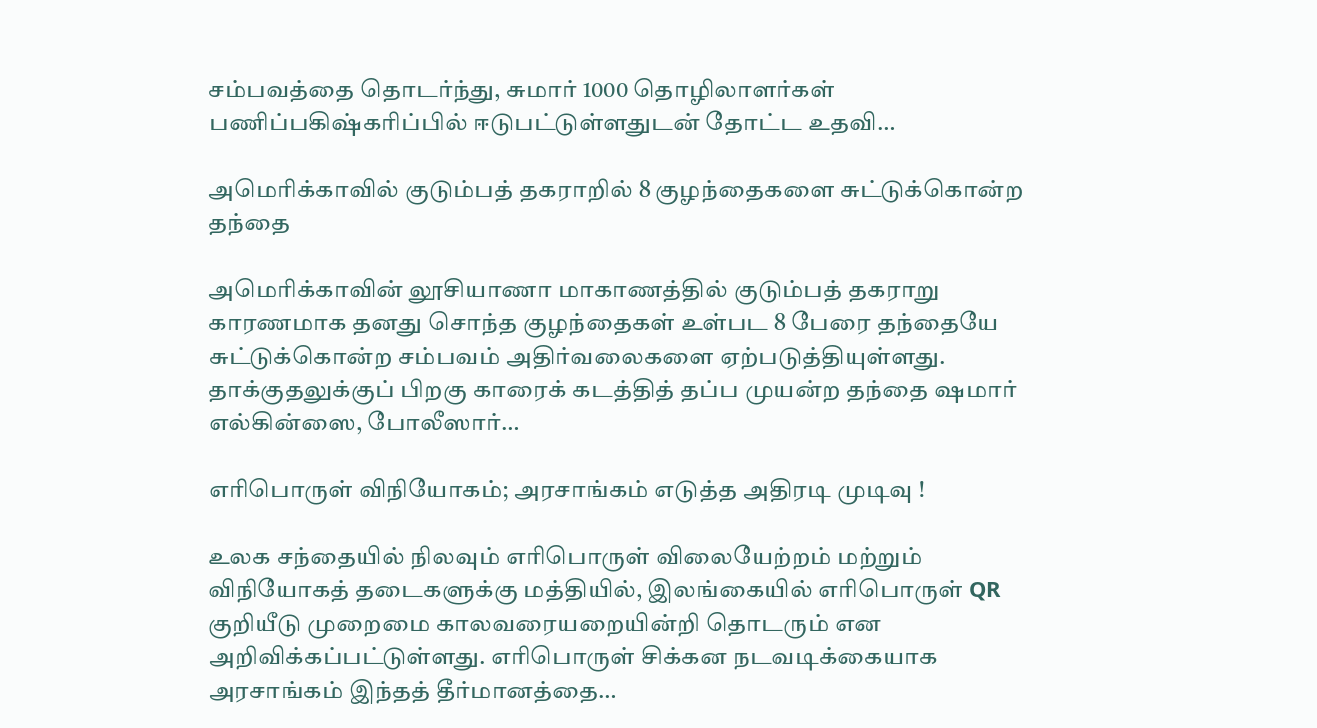சம்பவத்தை தொடர்ந்து, சுமார் 1000 தொழிலாளர்கள் பணிப்பகிஷ்கரிப்பில் ஈடுபட்டுள்ளதுடன் தோட்ட உதவி…

அமெரிக்காவில் குடும்பத் தகராறில் 8 குழந்தைகளை சுட்டுக்கொன்ற தந்தை

அமெரிக்காவின் லூசியாணா மாகாணத்தில் குடும்பத் தகராறு காரணமாக தனது சொந்த குழந்தைகள் உள்பட 8 பேரை தந்தையே சுட்டுக்கொன்ற சம்பவம் அதிர்வலைகளை ஏற்படுத்தியுள்ளது. தாக்குதலுக்குப் பிறகு காரைக் கடத்தித் தப்ப முயன்ற தந்தை ஷமார் எல்கின்ஸை, போலீஸார்…

எரிபொருள் விநியோகம்; அரசாங்கம் எடுத்த அதிரடி முடிவு !

உலக சந்தையில் நிலவும் எரிபொருள் விலையேற்றம் மற்றும் விநியோகத் தடைகளுக்கு மத்தியில், இலங்கையில் எரிபொருள் QR குறியீடு முறைமை காலவரையறையின்றி தொடரும் என அறிவிக்கப்பட்டுள்ளது. எரிபொருள் சிக்கன நடவடிக்கையாக அரசாங்கம் இந்தத் தீர்மானத்தை…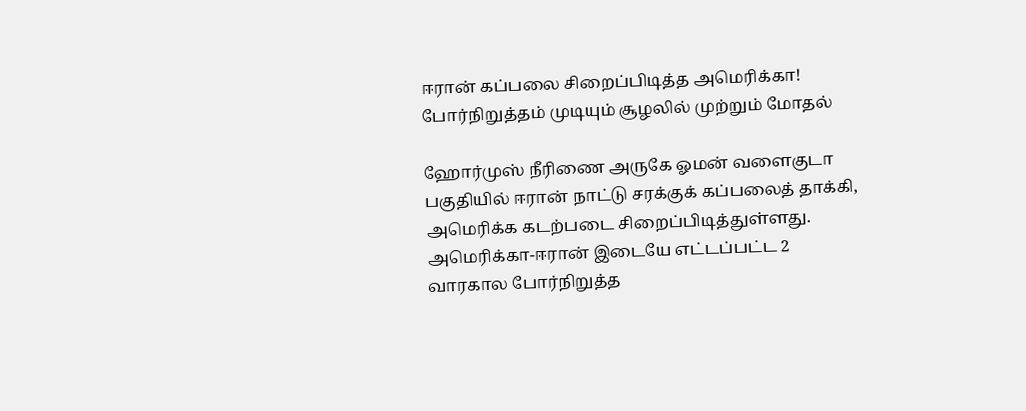ஈரான் கப்பலை சிறைப்பிடித்த அமெரிக்கா! போர்நிறுத்தம் முடியும் சூழலில் முற்றும் மோதல்

ஹோர்முஸ் நீரிணை அருகே ஓமன் வளைகுடா பகுதியில் ஈரான் நாட்டு சரக்குக் கப்பலைத் தாக்கி, அமெரிக்க கடற்படை சிறைப்பிடித்துள்ளது. அமெரிக்கா-ஈரான் இடையே எட்டப்பட்ட 2 வாரகால போர்நிறுத்த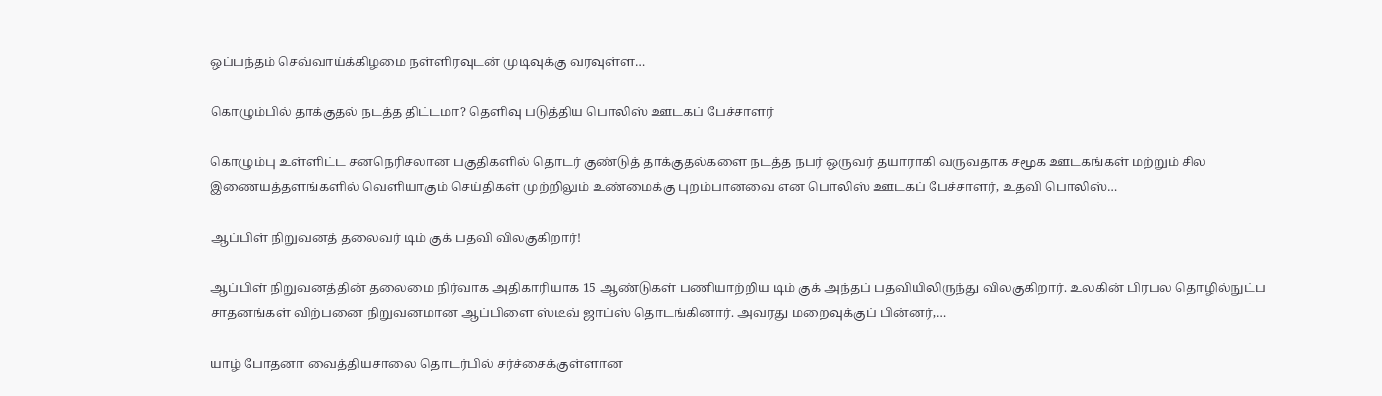ஒப்பந்தம் செவ்வாய்க்கிழமை நள்ளிரவுடன் முடிவுக்கு வரவுள்ள…

கொழும்பில் தாக்குதல் நடத்த திட்டமா? தெளிவு படுத்திய பொலிஸ் ஊடகப் பேச்சாளர்

கொழும்பு உள்ளிட்ட சனநெரிசலான பகுதிகளில் தொடர் குண்டுத் தாக்குதல்களை நடத்த நபர் ஒருவர் தயாராகி வருவதாக சமூக ஊடகங்கள் மற்றும் சில இணையத்தளங்களில் வெளியாகும் செய்திகள் முற்றிலும் உண்மைக்கு புறம்பானவை என பொலிஸ் ஊடகப் பேச்சாளர், உதவி பொலிஸ்…

ஆப்பிள் நிறுவனத் தலைவர் டிம் குக் பதவி விலகுகிறார்!

ஆப்பிள் நிறுவனத்தின் தலைமை நிர்வாக அதிகாரியாக 15 ஆண்டுகள் பணியாற்றிய டிம் குக் அந்தப் பதவியிலிருந்து விலகுகிறார். உலகின் பிரபல தொழில்நுட்ப சாதனங்கள் விற்பனை நிறுவனமான ஆப்பிளை ஸ்டீவ் ஜாப்ஸ் தொடங்கினார். அவரது மறைவுக்குப் பின்னர்,…

யாழ் போதனா வைத்தியசாலை தொடர்பில் சர்ச்சைக்குள்ளான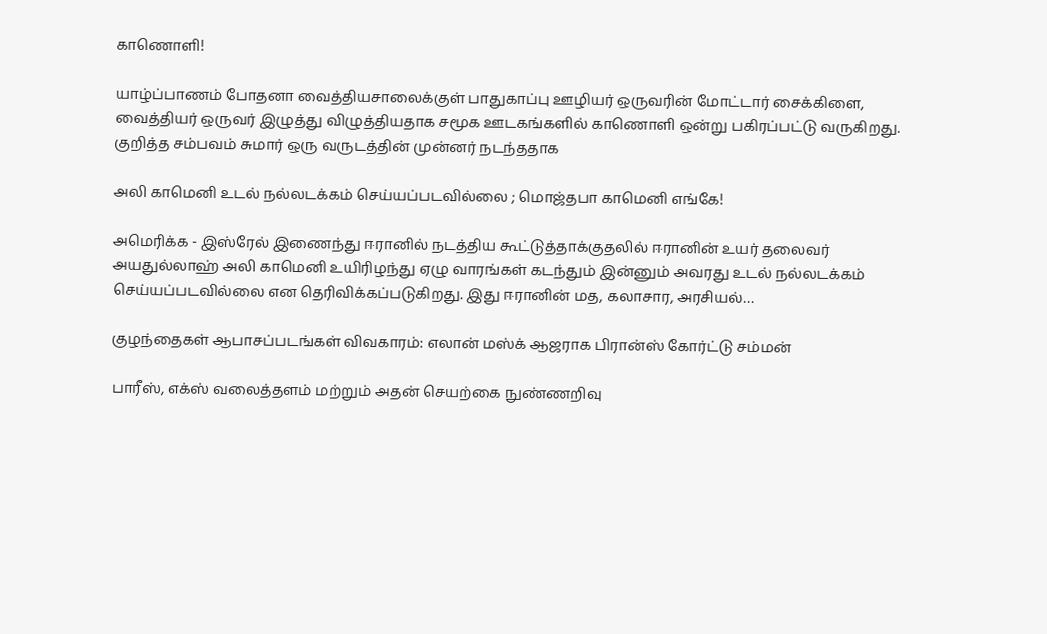காணொளி!

யாழ்ப்பாணம் போதனா வைத்தியசாலைக்குள் பாதுகாப்பு ஊழியர் ஒருவரின் மோட்டார் சைக்கிளை, வைத்தியர் ஒருவர் இழுத்து விழுத்தியதாக சமூக ஊடகங்களில் காணொளி ஒன்று பகிரப்பட்டு வருகிறது. குறித்த சம்பவம் சுமார் ஒரு வருடத்தின் முன்னர் நடந்ததாக

அலி காமெனி உடல் நல்லடக்கம் செய்யப்படவில்லை ; மொஜ்தபா காமெனி எங்கே!

அமெரிக்க - இஸ்ரேல் இணைந்து ஈரானில் நடத்திய கூட்டுத்தாக்குதலில் ஈரானின் உயர் தலைவர் அயதுல்லாஹ் அலி காமெனி உயிரிழந்து ஏழு வாரங்கள் கடந்தும் இன்னும் அவரது உடல் நல்லடக்கம் செய்யப்படவில்லை என தெரிவிக்கப்படுகிறது. இது ஈரானின் மத, கலாசார, அரசியல்…

குழந்தைகள் ஆபாசப்படங்கள் விவகாரம்: எலான் மஸ்க் ஆஜராக பிரான்ஸ் கோர்ட்டு சம்மன்

பாரீஸ், எக்ஸ் வலைத்தளம் மற்றும் அதன் செயற்கை நுண்ணறிவு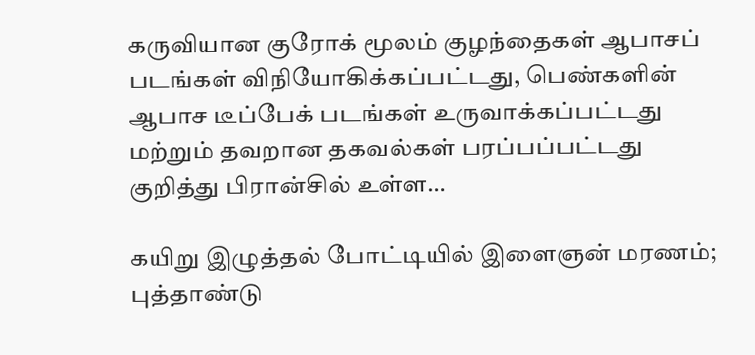கருவியான குரோக் மூலம் குழந்தைகள் ஆபாசப் படங்கள் விநியோகிக்கப்பட்டது, பெண்களின் ஆபாச டீப்பேக் படங்கள் உருவாக்கப்பட்டது மற்றும் தவறான தகவல்கள் பரப்பப்பட்டது குறித்து பிரான்சில் உள்ள…

கயிறு இழுத்தல் போட்டியில் இளைஞன் மரணம்; புத்தாண்டு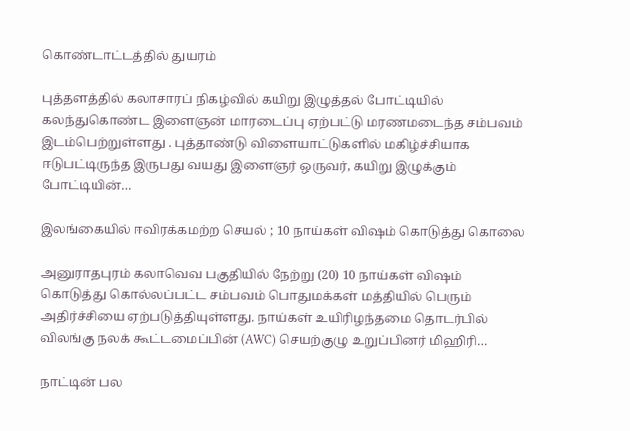கொண்டாட்டத்தில் துயரம்

புத்தளத்தில் கலாசாரப் நிகழ்வில் கயிறு இழுத்தல் போட்டியில் கலந்துகொண்ட இளைஞன் மாரடைப்பு ஏற்பட்டு மரணமடைந்த சம்பவம் இடம்பெற்றுள்ளது . புத்தாண்டு விளையாட்டுகளில் மகிழ்ச்சியாக ஈடுபட்டிருந்த இருபது வயது இளைஞர் ஒருவர், கயிறு இழுக்கும் போட்டியின்…

இலங்கையில் ஈவிரக்கமற்ற செயல் ; 10 நாய்கள் விஷம் கொடுத்து கொலை

அனுராதபுரம் கலாவெவ பகுதியில் நேற்று (20) 10 நாய்கள் விஷம் கொடுத்து கொல்லப்பட்ட சம்பவம் பொதுமக்கள் மத்தியில் பெரும் அதிர்ச்சியை ஏற்படுத்தியுள்ளது. நாய்கள் உயிரிழந்தமை தொடர்பில் விலங்கு நலக் கூட்டமைப்பின் (AWC) செயற்குழு உறுப்பினர் மிஹிரி…

நாட்டின் பல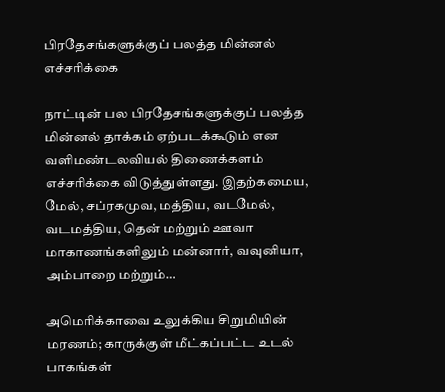பிரதேசங்களுக்குப் பலத்த மின்னல் எச்சரிக்கை

நாட்டின் பல பிரதேசங்களுக்குப் பலத்த மின்னல் தாக்கம் ஏற்படக்கூடும் என வளிமண்டலவியல் திணைக்களம் எச்சரிக்கை விடுத்துள்ளது. இதற்கமைய, மேல், சப்ரகமுவ, மத்திய, வடமேல், வடமத்திய, தென் மற்றும் ஊவா மாகாணங்களிலும் மன்னார், வவுனியா, அம்பாறை மற்றும்…

அமெரிக்காவை உலுக்கிய சிறுமியின் மரணம்; காருக்குள் மீட்கப்பட்ட உடல் பாகங்கள்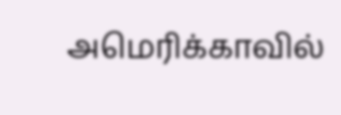அமெரிக்காவில்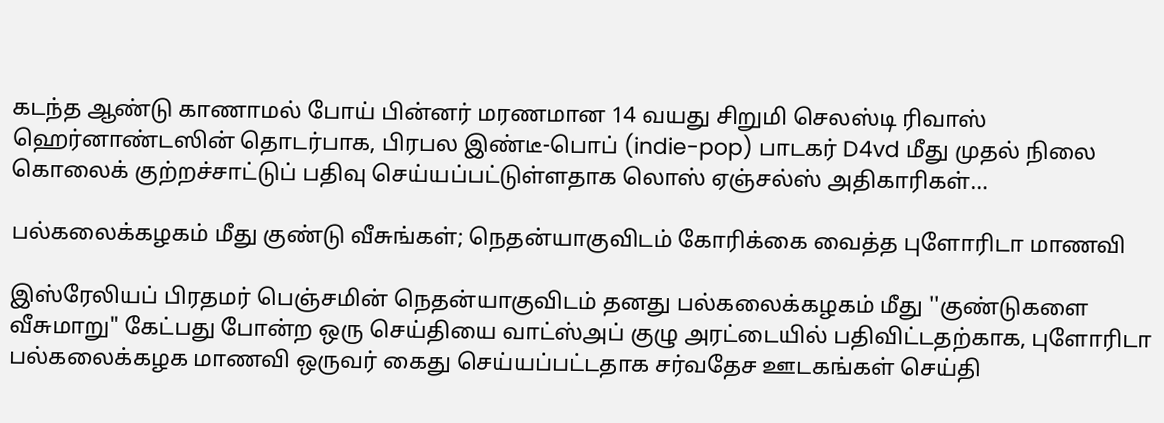கடந்த ஆண்டு காணாமல் போய் பின்னர் மரணமான 14 வயது சிறுமி செலஸ்டி ரிவாஸ் ஹெர்னாண்டஸின் தொடர்பாக, பிரபல இண்டீ-பொப் (indie-pop) பாடகர் D4vd மீது முதல் நிலை கொலைக் குற்றச்சாட்டுப் பதிவு செய்யப்பட்டுள்ளதாக லொஸ் ஏஞ்சல்ஸ் அதிகாரிகள்…

பல்கலைக்கழகம் மீது குண்டு வீசுங்கள்; நெதன்யாகுவிடம் கோரிக்கை வைத்த புளோரிடா மாணவி

இஸ்ரேலியப் பிரதமர் பெஞ்சமின் நெதன்யாகுவிடம் தனது பல்கலைக்கழகம் மீது ''குண்டுகளை வீசுமாறு" கேட்பது போன்ற ஒரு செய்தியை வாட்ஸ்அப் குழு அரட்டையில் பதிவிட்டதற்காக, புளோரிடா பல்கலைக்கழக மாணவி ஒருவர் கைது செய்யப்பட்டதாக சர்வதேச ஊடகங்கள் செய்தி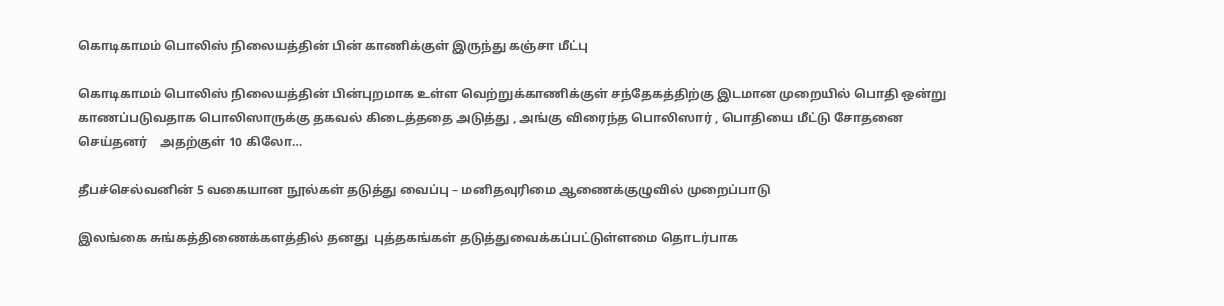கொடிகாமம் பொலிஸ் நிலையத்தின் பின் காணிக்குள் இருந்து கஞ்சா மீட்பு

கொடிகாமம் பொலிஸ் நிலையத்தின் பின்புறமாக உள்ள வெற்றுக்காணிக்குள் சந்தேகத்திற்கு இடமான முறையில் பொதி ஒன்று காணப்படுவதாக பொலிஸாருக்கு தகவல் கிடைத்ததை அடுத்து , அங்கு விரைந்த பொலிஸார் , பொதியை மீட்டு சோதனை செய்தனர்    அதற்குள் 10 கிலோ…

தீபச்செல்வனின் 5 வகையான நூல்கள் தடுத்து வைப்பு – மனிதவுரிமை ஆணைக்குழுவில் முறைப்பாடு

இலங்கை சுங்கத்திணைக்களத்தில் தனது  புத்தகங்கள் தடுத்துவைக்கப்பட்டுள்ளமை தொடர்பாக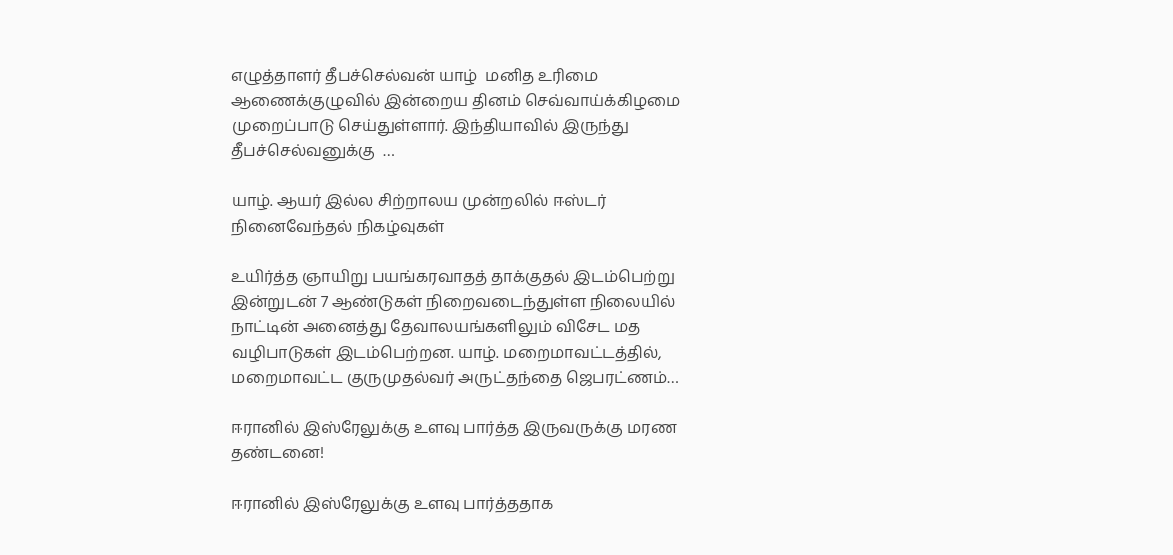எழுத்தாளர் தீபச்செல்வன் யாழ்  மனித உரிமை ஆணைக்குழுவில் இன்றைய தினம் செவ்வாய்க்கிழமை முறைப்பாடு செய்துள்ளார். இந்தியாவில் இருந்து தீபச்செல்வனுக்கு  …

யாழ். ஆயர் இல்ல சிற்றாலய முன்றலில் ஈஸ்டர் நினைவேந்தல் நிகழ்வுகள்

உயிர்த்த ஞாயிறு பயங்கரவாதத் தாக்குதல் இடம்பெற்று இன்றுடன் 7 ஆண்டுகள் நிறைவடைந்துள்ள நிலையில் நாட்டின் அனைத்து தேவாலயங்களிலும் விசேட மத வழிபாடுகள் இடம்பெற்றன. யாழ். மறைமாவட்டத்தில், மறைமாவட்ட குருமுதல்வர் அருட்தந்தை ஜெபரட்ணம்…

ஈரானில் இஸ்ரேலுக்கு உளவு பார்த்த இருவருக்கு மரண தண்டனை!

ஈரானில் இஸ்ரேலுக்கு உளவு பார்த்ததாக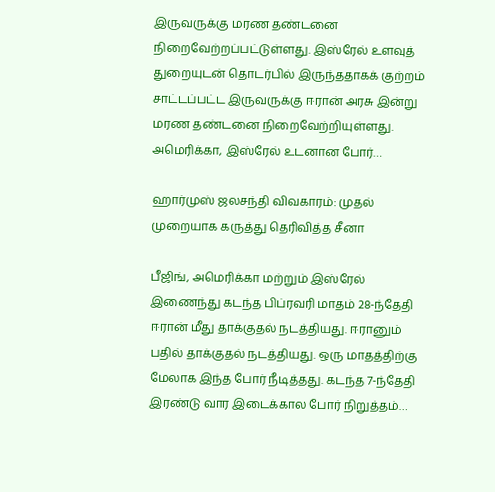இருவருக்கு மரண தண்டனை நிறைவேற்றப்பட்டுள்ளது. இஸ்ரேல் உளவுத் துறையுடன் தொடர்பில் இருந்ததாகக் குற்றம் சாட்டப்பட்ட இருவருக்கு ஈரான் அரசு இன்று மரண தண்டனை நிறைவேற்றியுள்ளது. அமெரிக்கா, இஸ்ரேல் உடனான போர்…

ஹார்முஸ் ஜலசந்தி விவகாரம்: முதல் முறையாக கருத்து தெரிவித்த சீனா

பீஜிங், அமெரிக்கா மற்றும் இஸ்ரேல் இணைந்து கடந்த பிப்ரவரி மாதம் 28-ந்தேதி ஈரான் மீது தாக்குதல் நடத்தியது. ஈரானும் பதில் தாக்குதல் நடத்தியது. ஒரு மாதத்திற்கு மேலாக இந்த போர் நீடித்தது. கடந்த 7-ந்தேதி இரண்டு வார இடைக்கால போர் நிறுத்தம்…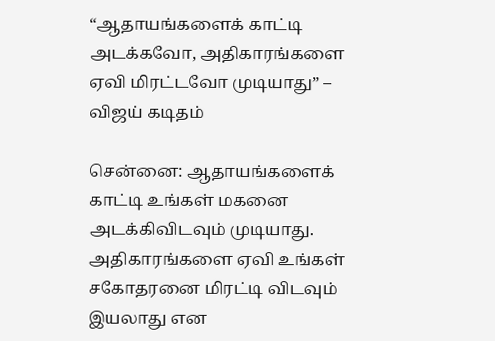“ஆதாயங்களைக் காட்டி அடக்கவோ, அதிகாரங்களை ஏவி மிரட்டவோ முடியாது” – விஜய் கடிதம்

சென்னை: ஆதாயங்களைக் காட்டி உங்கள் மகனை அடக்கிவிடவும் முடியாது. அதிகாரங்களை ஏவி உங்கள் சகோதரனை மிரட்டி விடவும் இயலாது என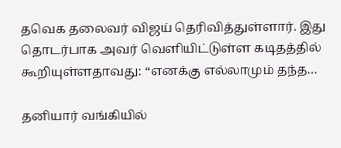தவெக தலைவர் விஜய் தெரிவித்துள்ளார். இது தொடர்பாக அவர் வெளியிட்டுள்ள கடிதத்தில் கூறியுள்ளதாவது: “எனக்கு எல்லாமும் தந்த…

தனியார் வங்கியில்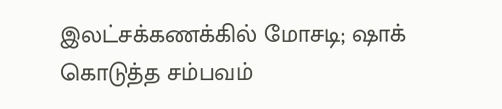இலட்சக்கணக்கில் மோசடி; ஷாக் கொடுத்த சம்பவம்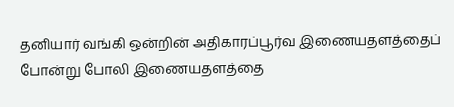தனியார் வங்கி ஒன்றின் அதிகாரப்பூர்வ இணையதளத்தைப் போன்று போலி இணையதளத்தை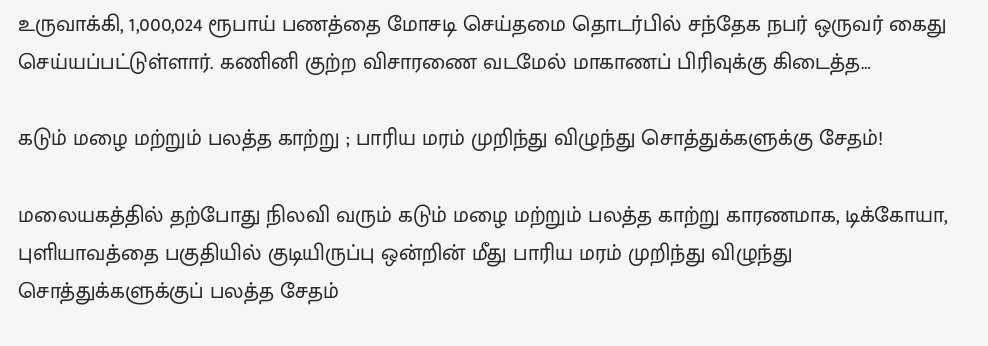உருவாக்கி, 1,000,024 ரூபாய் பணத்தை மோசடி செய்தமை தொடர்பில் சந்தேக நபர் ஒருவர் கைது செய்யப்பட்டுள்ளார். கணினி குற்ற விசாரணை வடமேல் மாகாணப் பிரிவுக்கு கிடைத்த…

கடும் மழை மற்றும் பலத்த காற்று ; பாரிய மரம் முறிந்து விழுந்து சொத்துக்களுக்கு சேதம்!

மலையகத்தில் தற்போது நிலவி வரும் கடும் மழை மற்றும் பலத்த காற்று காரணமாக, டிக்கோயா, புளியாவத்தை பகுதியில் குடியிருப்பு ஒன்றின் மீது பாரிய மரம் முறிந்து விழுந்து சொத்துக்களுக்குப் பலத்த சேதம்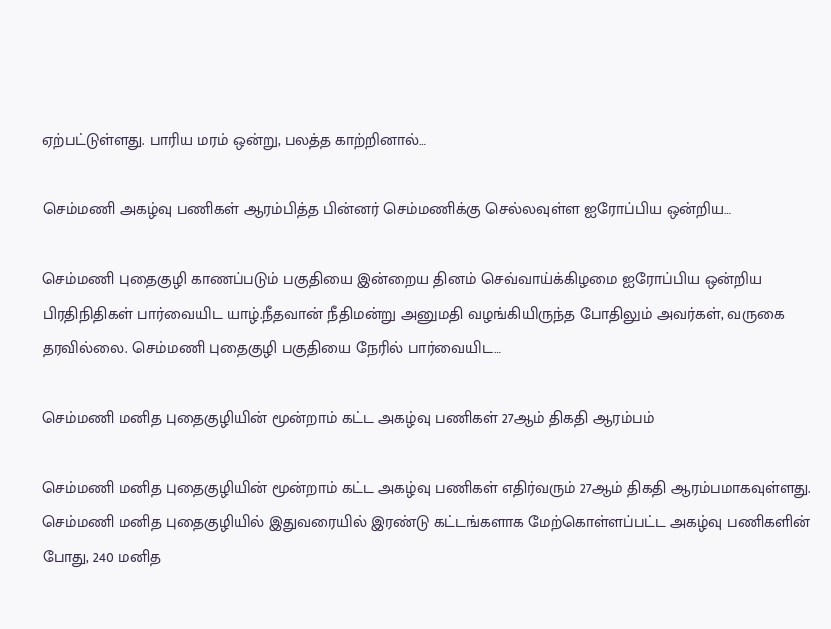ஏற்பட்டுள்ளது. பாரிய மரம் ஒன்று, பலத்த காற்றினால்…

செம்மணி அகழ்வு பணிகள் ஆரம்பித்த பின்னர் செம்மணிக்கு செல்லவுள்ள ஐரோப்பிய ஒன்றிய…

செம்மணி புதைகுழி காணப்படும் பகுதியை இன்றைய தினம் செவ்வாய்க்கிழமை ஐரோப்பிய ஒன்றிய பிரதிநிதிகள் பார்வையிட யாழ்.நீதவான் நீதிமன்று அனுமதி வழங்கியிருந்த போதிலும் அவர்கள், வருகை தரவில்லை. செம்மணி புதைகுழி பகுதியை நேரில் பார்வையிட…

செம்மணி மனித புதைகுழியின் மூன்றாம் கட்ட அகழ்வு பணிகள் 27ஆம் திகதி ஆரம்பம்

செம்மணி மனித புதைகுழியின் மூன்றாம் கட்ட அகழ்வு பணிகள் எதிர்வரும் 27ஆம் திகதி ஆரம்பமாகவுள்ளது. செம்மணி மனித புதைகுழியில் இதுவரையில் இரண்டு கட்டங்களாக மேற்கொள்ளப்பட்ட அகழ்வு பணிகளின் போது, 240 மனித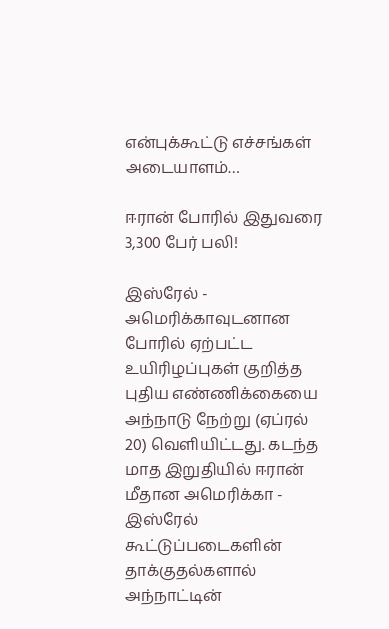என்புக்கூட்டு எச்சங்கள் அடையாளம்…

ஈரான் போரில் இதுவரை 3,300 பேர் பலி!

இஸ்ரேல் - அமெரிக்காவுடனான போரில் ஏற்பட்ட உயிரிழப்புகள் குறித்த புதிய எண்ணிக்கையை அந்நாடு நேற்று (ஏப்ரல் 20) வெளியிட்டது. கடந்த மாத இறுதியில் ஈரான் மீதான அமெரிக்கா - இஸ்ரேல் கூட்டுப்படைகளின் தாக்குதல்களால் அந்நாட்டின்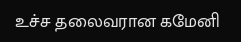உச்ச தலைவரான கமேனி